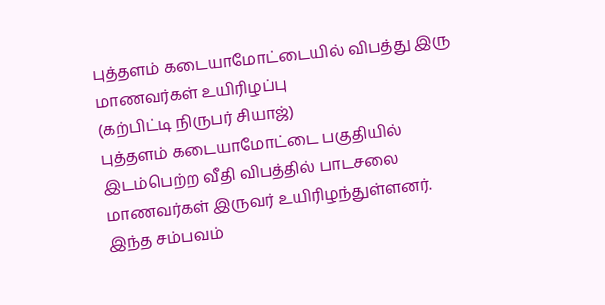புத்தளம் கடையாமோட்டையில் விபத்து இரு மாணவர்கள் உயிரிழப்பு
(கற்பிட்டி நிருபர் சியாஜ்)
புத்தளம் கடையாமோட்டை பகுதியில் இடம்பெற்ற வீதி விபத்தில் பாடசலை மாணவர்கள் இருவர் உயிரிழந்துள்ளனர்.
இந்த சம்பவம்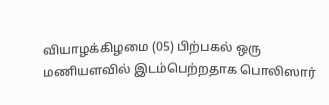வியாழக்கிழமை (05) பிற்பகல் ஒரு மணியளவில் இடம்பெற்றதாக பொலிஸார்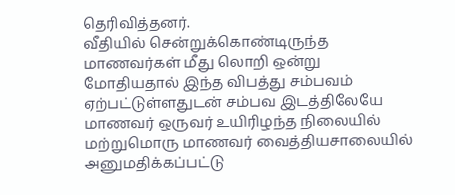தெரிவித்தனர்.
வீதியில் சென்றுக்கொண்டிருந்த மாணவர்கள் மீது லொறி ஒன்று மோதியதால் இந்த விபத்து சம்பவம் ஏற்பட்டுள்ளதுடன் சம்பவ இடத்திலேயே மாணவர் ஒருவர் உயிரிழந்த நிலையில் மற்றுமொரு மாணவர் வைத்தியசாலையில் அனுமதிக்கப்பட்டு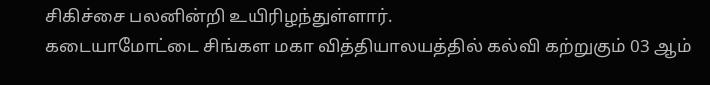சிகிச்சை பலனின்றி உயிரிழந்துள்ளார்.
கடையாமோட்டை சிங்கள மகா வித்தியாலயத்தில் கல்வி கற்றுகும் 03 ஆம்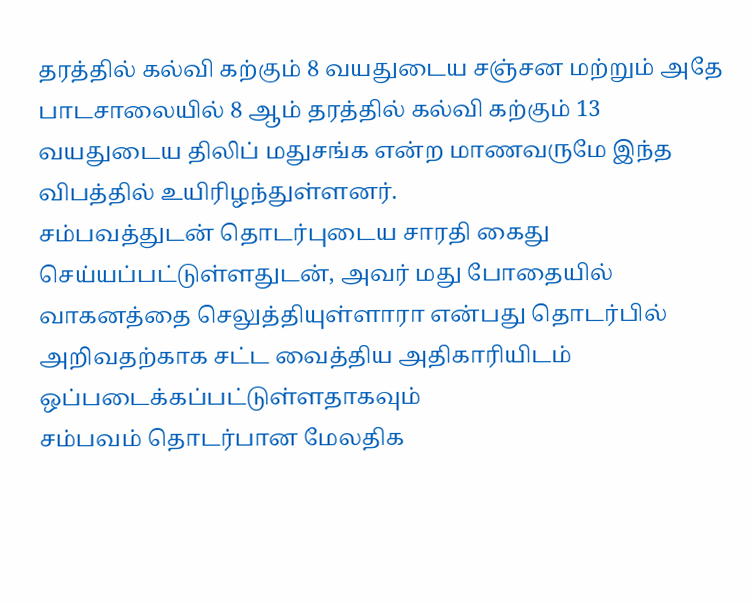தரத்தில் கல்வி கற்கும் 8 வயதுடைய சஞ்சன மற்றும் அதே பாடசாலையில் 8 ஆம் தரத்தில் கல்வி கற்கும் 13 வயதுடைய திலிப் மதுசங்க என்ற மாணவருமே இந்த விபத்தில் உயிரிழந்துள்ளனர்.
சம்பவத்துடன் தொடர்புடைய சாரதி கைது செய்யப்பட்டுள்ளதுடன், அவர் மது போதையில் வாகனத்தை செலுத்தியுள்ளாரா என்பது தொடர்பில் அறிவதற்காக சட்ட வைத்திய அதிகாரியிடம் ஒப்படைக்கப்பட்டுள்ளதாகவும்
சம்பவம் தொடர்பான மேலதிக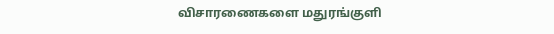விசாரணைகளை மதுரங்குளி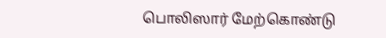பொலிஸார் மேற்கொண்டு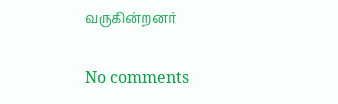வருகின்றனர்

No comments